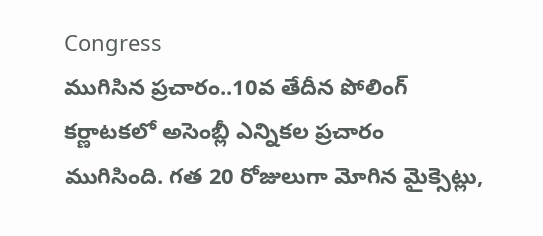Congress
ముగిసిన ప్రచారం..10వ తేదీన పోలింగ్
కర్ణాటకలో అసెంబ్లీ ఎన్నికల ప్రచారం ముగిసింది. గత 20 రోజులుగా మోగిన మైక్సెట్లు,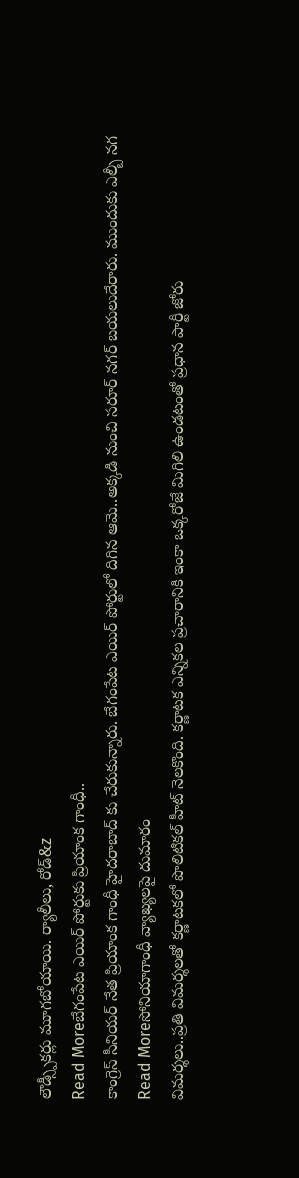లౌడ్స్పీకర్లు మూగబోయాయి. ర్యాలీలు, రోడ్&z
Read Moreబేగంపేట ఎయిర్ పోర్టుకు ప్రియాంక గాంధీ..
కాంగ్రెస్ సీనియర్ నేత ప్రియాంక గాంధీ హైదరాబాద్ కు చేరుకున్నారు. బేగంపేట ఎయిర్ పోర్టులో దిగిన ఆమె..అక్కడి నుంచి సరూర్ నగర్ బయలుదేరారు. ముందుకు ఎల్బీ నగ
Read Moreసోనియాగాంధీ వ్యాఖ్యలపై దుమారం
విమర్శలు..ప్రతి విమర్శలతో కర్ణాటకలో పొలిటికల్ హీట్ నెలకొంది. కర్ణాటక ఎన్నికల ప్రచారానికి ఇంకా ఒక్కరోజే మిగిలి ఉండటంతో ప్రధాన పార్టీ జోరు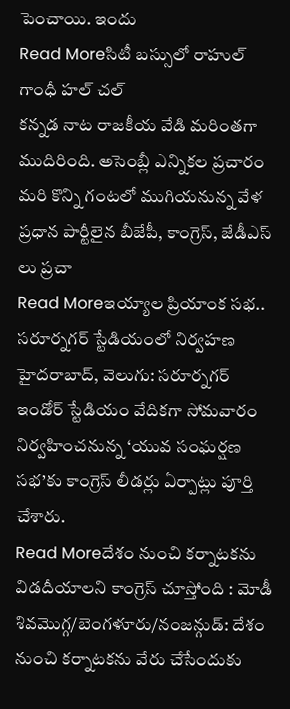పెంచాయి. ఇందు
Read Moreసిటీ బస్సులో రాహుల్ గాంధీ హల్ చల్
కన్నడ నాట రాజకీయ వేడి మరింతగా ముదిరింది. అసెంబ్లీ ఎన్నికల ప్రచారం మరి కొన్ని గంటలో ముగియనున్న వేళ ప్రధాన పార్టీలైన బీజేపీ, కాంగ్రెస్, జేడీఎస్ లు ప్రచా
Read Moreఇయ్యాల ప్రియాంక సభ.. సరూర్నగర్ స్టేడియంలో నిర్వహణ
హైదరాబాద్, వెలుగు: సరూర్నగర్ ఇండోర్ స్టేడియం వేదికగా సోమవారం నిర్వహించనున్న ‘యువ సంఘర్షణ సభ’కు కాంగ్రెస్ లీడర్లు ఏర్పాట్లు పూర్తి చేశారు.
Read Moreదేశం నుంచి కర్నాటకను విడదీయాలని కాంగ్రెస్ చూస్తోంది : మోడీ
శివమొగ్గ/బెంగళూరు/నంజన్గుడ్: దేశం నుంచి కర్నాటకను వేరు చేసేందుకు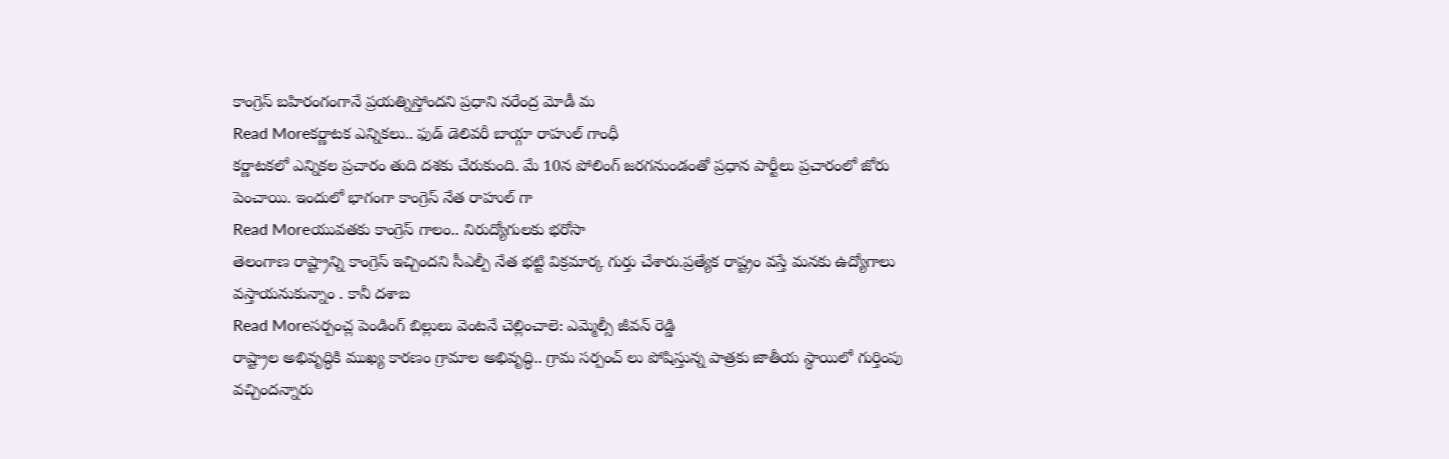కాంగ్రెస్ బహిరంగంగానే ప్రయత్నిస్తోందని ప్రధాని నరేంద్ర మోడీ మ
Read Moreకర్ణాటక ఎన్నికలు.. ఫుడ్ డెలివరీ బాయ్గా రాహుల్ గాంధీ
కర్ణాటకలో ఎన్నికల ప్రచారం తుది దశకు చేరుకుంది. మే 10న పోలింగ్ జరగనుండంతో ప్రధాన పార్టీలు ప్రచారంలో జోరు పెంచాయి. ఇందులో భాగంగా కాంగ్రెస్ నేత రాహుల్ గా
Read Moreయువతకు కాంగ్రెస్ గాలం.. నిరుద్యోగులకు భరోసా
తెలంగాణ రాష్ట్రాన్ని కాంగ్రెస్ ఇచ్చిందని సీఎల్పీ నేత భట్టి విక్రమార్క గుర్తు చేశారు.ప్రత్యేక రాష్ట్రం వస్తే మనకు ఉద్యోగాలు వస్తాయనుకున్నాం . కానీ దశాబ
Read Moreసర్పంచ్ల పెండింగ్ బిల్లులు వెంటనే చెల్లించాలె: ఎమ్మెల్సీ జీవన్ రెడ్డి
రాష్ట్రాల అభివృద్ధికి ముఖ్య కారణం గ్రామాల అభివృద్ధి.. గ్రామ సర్పంచ్ లు పోషిస్తున్న పాత్రకు జాతీయ స్థాయిలో గుర్తింపు వచ్చిందన్నారు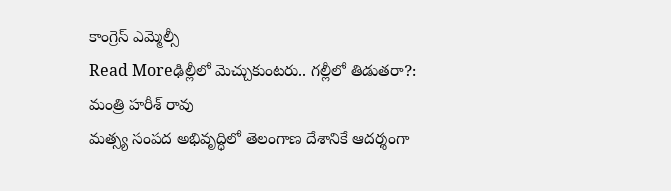కాంగ్రెస్ ఎమ్మెల్సీ
Read Moreఢిల్లీలో మెచ్చుకుంటరు.. గల్లీలో తిడుతరా?: మంత్రి హరీశ్ రావు
మత్స్య సంపద అభివృద్ధిలో తెలంగాణ దేశానికే ఆదర్శంగా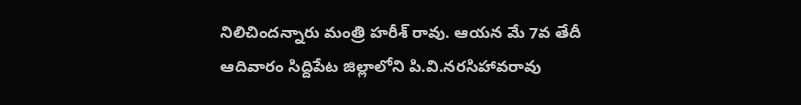నిలిచిందన్నారు మంత్రి హరీశ్ రావు. ఆయన మే 7వ తేదీ ఆదివారం సిద్దిపేట జిల్లాలోని పి.వి.నరసిహావరావు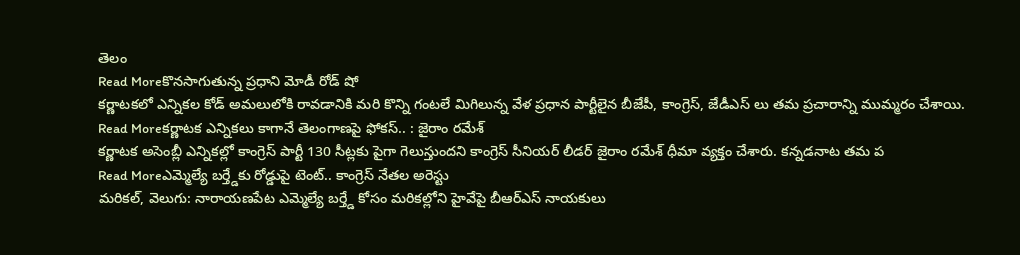తెలం
Read Moreకొనసాగుతున్న ప్రధాని మోడీ రోడ్ షో
కర్ణాటకలో ఎన్నికల కోడ్ అమలులోకి రావడానికి మరి కొన్ని గంటలే మిగిలున్న వేళ ప్రధాన పార్టీలైన బీజేపీ, కాంగ్రెస్, జేడీఎస్ లు తమ ప్రచారాన్ని ముమ్మరం చేశాయి.
Read Moreకర్ణాటక ఎన్నికలు కాగానే తెలంగాణపై ఫోకస్.. : జైరాం రమేశ్
కర్ణాటక అసెంబ్లీ ఎన్నికల్లో కాంగ్రెస్ పార్టీ 130 సీట్లకు పైగా గెలుస్తుందని కాంగ్రెస్ సీనియర్ లీడర్ జైరాం రమేశ్ ధీమా వ్యక్తం చేశారు. కన్నడనాట తమ ప
Read Moreఎమ్మెల్యే బర్త్డేకు రోడ్డుపై టెంట్.. కాంగ్రెస్ నేతల అరెస్టు
మరికల్, వెలుగు: నారాయణపేట ఎమ్మెల్యే బర్త్డే కోసం మరికల్లోని హైవేపై బీఆర్ఎస్ నాయకులు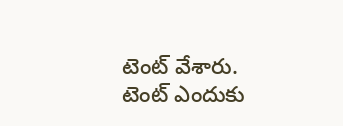టెంట్ వేశారు. టెంట్ ఎందుకు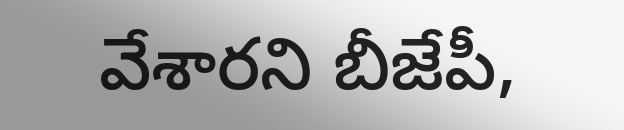వేశారని బీజేపీ,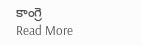కాంగ్రె
Read More